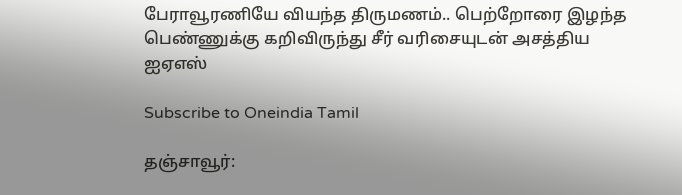பேராவூரணியே வியந்த திருமணம்.. பெற்றோரை இழந்த பெண்ணுக்கு கறிவிருந்து சீர் வரிசையுடன் அசத்திய ஐஏஎஸ்

Subscribe to Oneindia Tamil

தஞ்சாவூர்: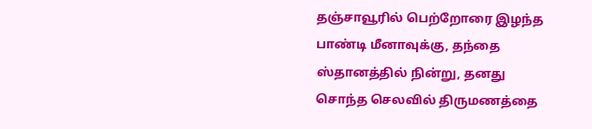தஞ்சாவூரில் பெற்றோரை இழந்த பாண்டி மீனாவுக்கு, தந்தை ஸ்தானத்தில் நின்று, தனது சொந்த செலவில் திருமணத்தை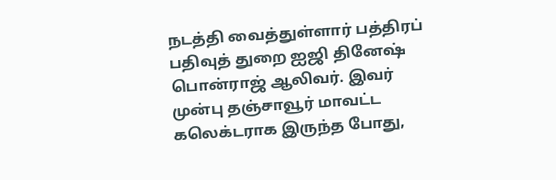நடத்தி வைத்துள்ளார் பத்திரப் பதிவுத் துறை ஐஜி தினேஷ் பொன்ராஜ் ஆலிவர். இவர் முன்பு தஞ்சாவூர் மாவட்ட கலெக்டராக இருந்த போது,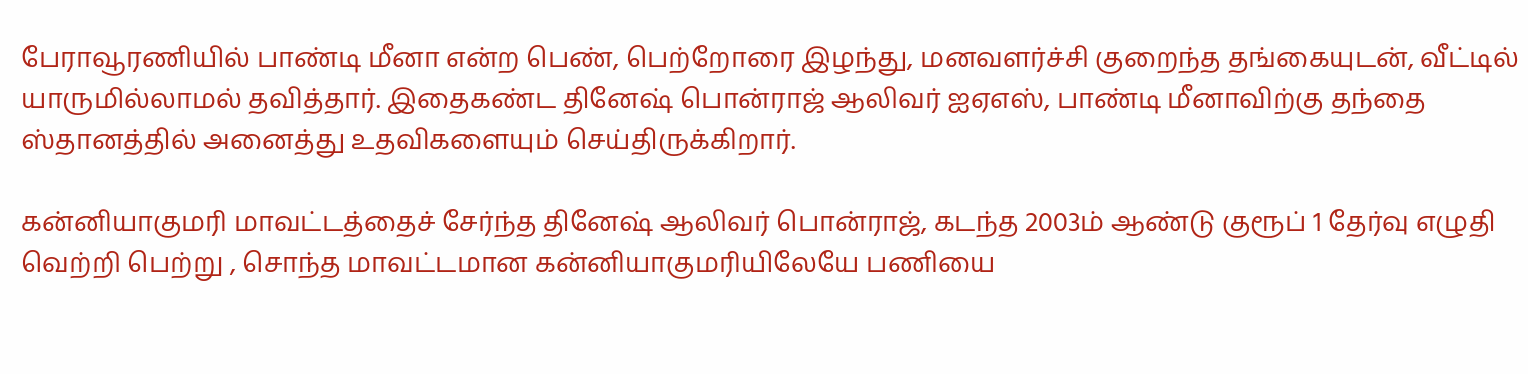பேராவூரணியில் பாண்டி மீனா என்ற பெண், பெற்றோரை இழந்து, மனவளர்ச்சி குறைந்த தங்கையுடன், வீட்டில் யாருமில்லாமல் தவித்தார். இதைகண்ட தினேஷ் பொன்ராஜ் ஆலிவர் ஐஏஎஸ், பாண்டி மீனாவிற்கு தந்தை ஸ்தானத்தில் அனைத்து உதவிகளையும் செய்திருக்கிறார்.

கன்னியாகுமரி மாவட்டத்தைச் சேர்ந்த தினேஷ் ஆலிவர் பொன்ராஜ், கடந்த 2003ம் ஆண்டு குரூப் 1 தேர்வு எழுதி வெற்றி பெற்று , சொந்த மாவட்டமான கன்னியாகுமரியிலேயே பணியை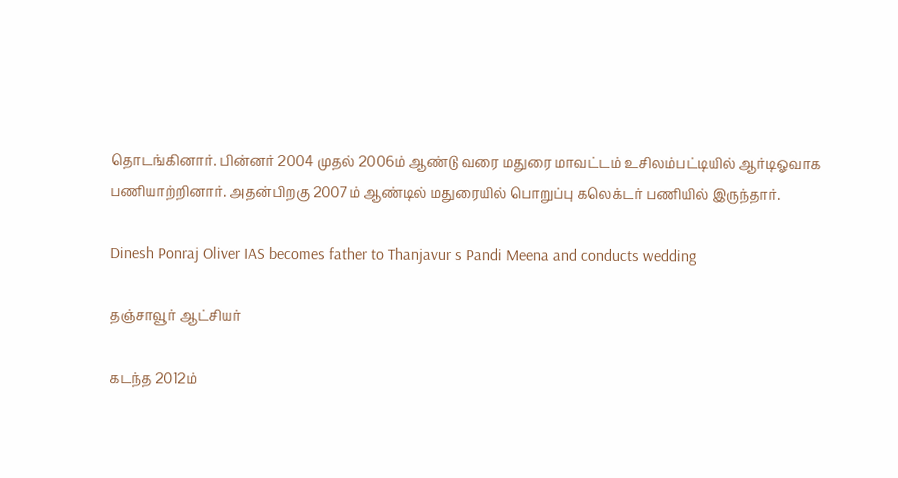தொடங்கினார். பின்னர் 2004 முதல் 2006ம் ஆண்டு வரை மதுரை மாவட்டம் உசிலம்பட்டியில் ஆர்டிஓவாக பணியாற்றினார். அதன்பிறகு 2007ம் ஆண்டில் மதுரையில் பொறுப்பு கலெக்டர் பணியில் இருந்தார்.

Dinesh Ponraj Oliver IAS becomes father to Thanjavur s Pandi Meena and conducts wedding

தஞ்சாவூர் ஆட்சியர்

கடந்த 2012ம்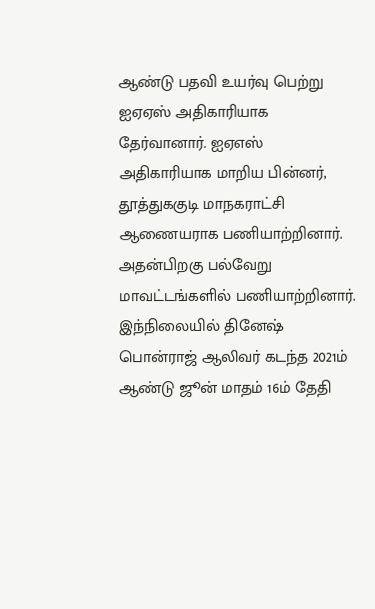ஆண்டு பதவி உயர்வு பெற்று ஐஏஏஸ் அதிகாரியாக தேர்வானார். ஐஏஎஸ் அதிகாரியாக மாறிய பின்னர், தூத்துககுடி மாநகராட்சி ஆணையராக பணியாற்றினார். அதன்பிறகு பல்வேறு மாவட்டங்களில் பணியாற்றினார். இந்நிலையில் தினேஷ் பொன்ராஜ் ஆலிவர் கடந்த 2021ம் ஆண்டு ஜூன் மாதம் 16ம் தேதி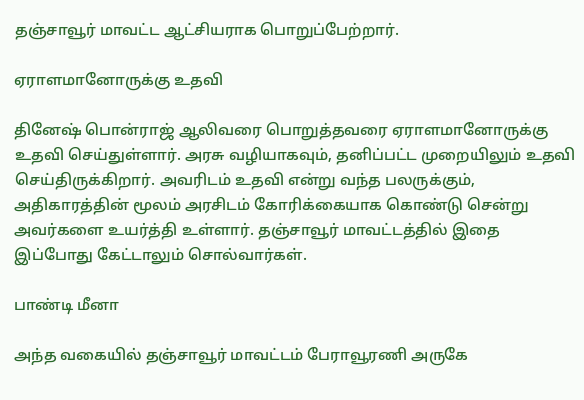தஞ்சாவூர் மாவட்ட ஆட்சியராக பொறுப்பேற்றார்.

ஏராளமானோருக்கு உதவி

தினேஷ் பொன்ராஜ் ஆலிவரை பொறுத்தவரை ஏராளமானோருக்கு உதவி செய்துள்ளார். அரசு வழியாகவும், தனிப்பட்ட முறையிலும் உதவி செய்திருக்கிறார். அவரிடம் உதவி என்று வந்த பலருக்கும், அதிகாரத்தின் மூலம் அரசிடம் கோரிக்கையாக கொண்டு சென்று அவர்களை உயர்த்தி உள்ளார். தஞ்சாவூர் மாவட்டத்தில் இதை இப்போது கேட்டாலும் சொல்வார்கள்.

பாண்டி மீனா

அந்த வகையில் தஞ்சாவூர் மாவட்டம் பேராவூரணி அருகே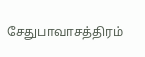சேதுபாவாசத்திரம்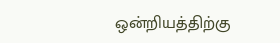ஒன்றியத்திற்கு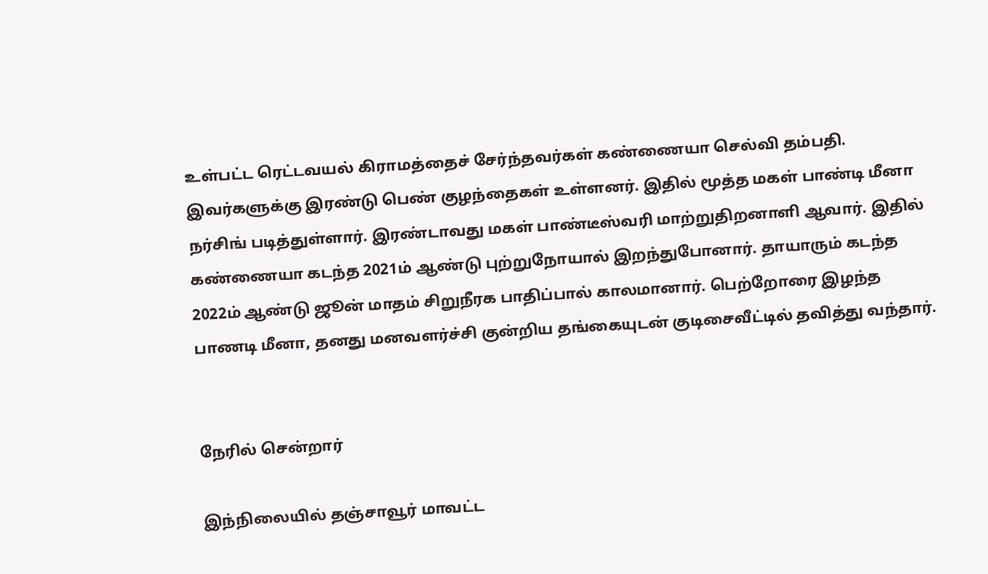உள்பட்ட ரெட்டவயல் கிராமத்தைச் சேர்ந்தவர்கள் கண்ணையா செல்வி தம்பதி. இவர்களுக்கு இரண்டு பெண் குழந்தைகள் உள்ளனர். இதில் மூத்த மகள் பாண்டி மீனா நர்சிங் படித்துள்ளார். இரண்டாவது மகள் பாண்டீஸ்வரி மாற்றுதிறனாளி ஆவார். இதில் கண்ணையா கடந்த 2021ம் ஆண்டு புற்றுநோயால் இறந்துபோனார். தாயாரும் கடந்த 2022ம் ஆண்டு ஜூன் மாதம் சிறுநீரக பாதிப்பால் காலமானார். பெற்றோரை இழந்த பாணடி மீனா, தனது மனவளர்ச்சி குன்றிய தங்கையுடன் குடிசைவீட்டில் தவித்து வந்தார்.


நேரில் சென்றார்

இந்நிலையில் தஞ்சாவூர் மாவட்ட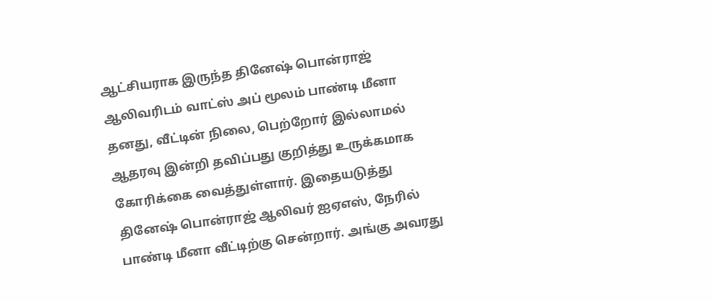ஆட்சியராக இருந்த தினேஷ் பொன்ராஜ் ஆலிவரிடம் வாட்ஸ் அப் மூலம் பாண்டி மீனா தனது, வீட்டின் நிலை, பெற்றோர் இல்லாமல் ஆதரவு இன்றி தவிப்பது குறித்து உருக்கமாக கோரிக்கை வைத்துள்ளார். இதையடுத்து தினேஷ் பொன்ராஜ் ஆலிவர் ஐஏஎஸ், நேரில் பாண்டி மீனா வீட்டிற்கு சென்றார். அங்கு அவரது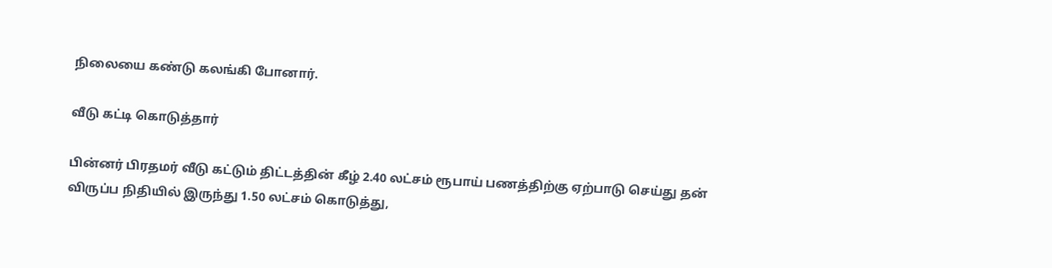நிலையை கண்டு கலங்கி போனார்.

வீடு கட்டி கொடுத்தார்

பின்னர் பிரதமர் வீடு கட்டும் திட்டத்தின் கீழ் 2.40 லட்சம் ரூபாய் பணத்திற்கு ஏற்பாடு செய்து தன் விருப்ப நிதியில் இருந்து 1.50 லட்சம் கொடுத்து,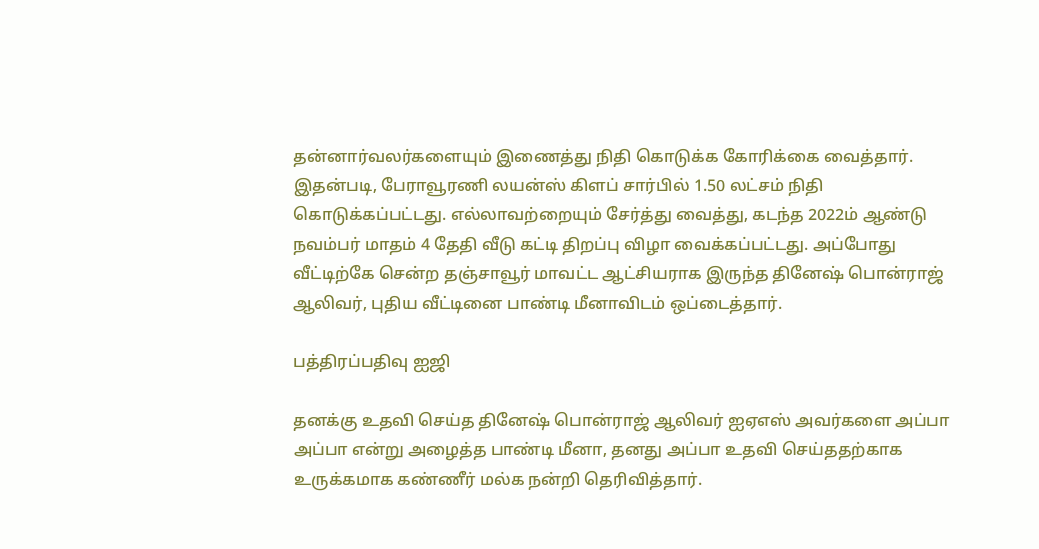தன்னார்வலர்களையும் இணைத்து நிதி கொடுக்க கோரிக்கை வைத்தார். இதன்படி, பேராவூரணி லயன்ஸ் கிளப் சார்பில் 1.50 லட்சம் நிதி கொடுக்கப்பட்டது. எல்லாவற்றையும் சேர்த்து வைத்து, கடந்த 2022ம் ஆண்டு நவம்பர் மாதம் 4 தேதி வீடு கட்டி திறப்பு விழா வைக்கப்பட்டது. அப்போது வீட்டிற்கே சென்ற தஞ்சாவூர் மாவட்ட ஆட்சியராக இருந்த தினேஷ் பொன்ராஜ் ஆலிவர், புதிய வீட்டினை பாண்டி மீனாவிடம் ஒப்டைத்தார்.

பத்திரப்பதிவு ஐஜி

தனக்கு உதவி செய்த தினேஷ் பொன்ராஜ் ஆலிவர் ஐஏஎஸ் அவர்களை அப்பா அப்பா என்று அழைத்த பாண்டி மீனா, தனது அப்பா உதவி செய்ததற்காக உருக்கமாக கண்ணீர் மல்க நன்றி தெரிவித்தார்.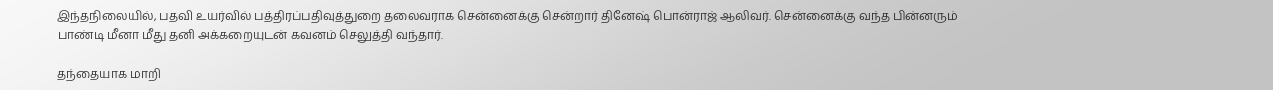இந்தநிலையில், பதவி உயர்வில் பத்திரப்பதிவுத்துறை தலைவராக சென்னைக்கு சென்றார் தினேஷ் பொன்ராஜ் ஆலிவர். சென்னைக்கு வந்த பின்னரும் பாண்டி மீனா மீது தனி அக்கறையுடன் கவனம் செலுத்தி வந்தார்.

தந்தையாக மாறி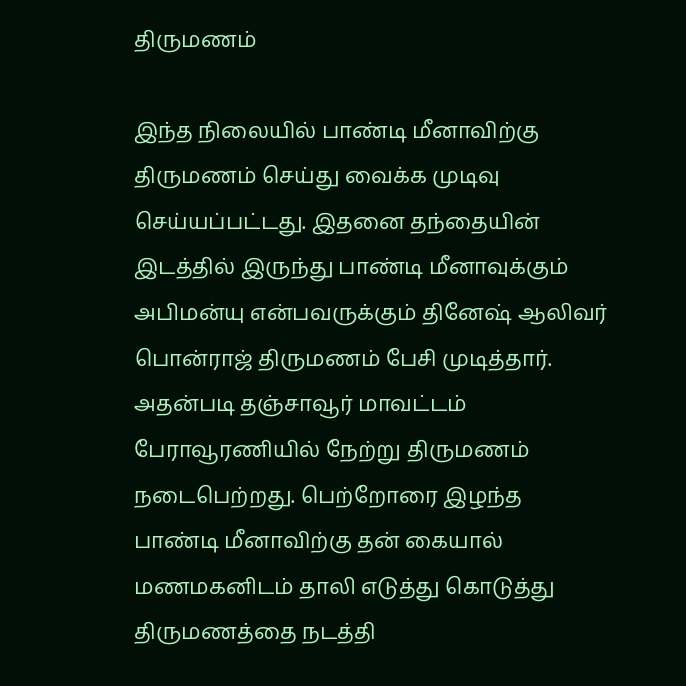திருமணம்

இந்த நிலையில் பாண்டி மீனாவிற்கு திருமணம் செய்து வைக்க முடிவு செய்யப்பட்டது. இதனை தந்தையின் இடத்தில் இருந்து பாண்டி மீனாவுக்கும் அபிமன்யு என்பவருக்கும் தினேஷ் ஆலிவர் பொன்ராஜ் திருமணம் பேசி முடித்தார். அதன்படி தஞ்சாவூர் மாவட்டம் பேராவூரணியில் நேற்று திருமணம் நடைபெற்றது. பெற்றோரை இழந்த பாண்டி மீனாவிற்கு தன் கையால் மணமகனிடம் தாலி எடுத்து கொடுத்து திருமணத்தை நடத்தி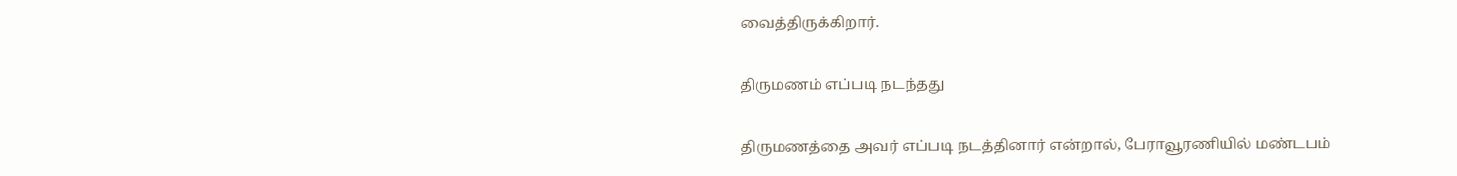வைத்திருக்கிறார்.

திருமணம் எப்படி நடந்தது

திருமணத்தை அவர் எப்படி நடத்தினார் என்றால், பேராவூரணியில் மண்டபம்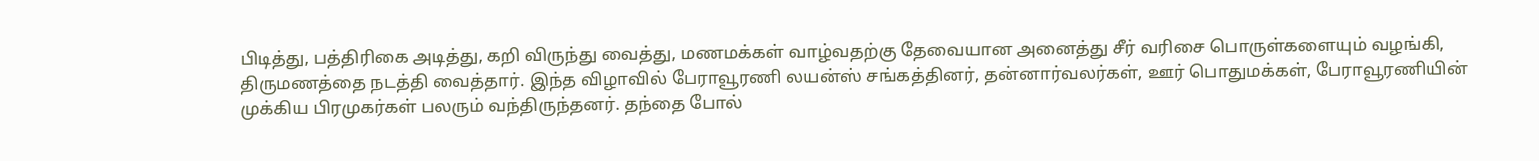பிடித்து, பத்திரிகை அடித்து, கறி விருந்து வைத்து, மணமக்கள் வாழ்வதற்கு தேவையான அனைத்து சீர் வரிசை பொருள்களையும் வழங்கி, திருமணத்தை நடத்தி வைத்தார். இந்த விழாவில் பேராவூரணி லயன்ஸ் சங்கத்தினர், தன்னார்வலர்கள், ஊர் பொதுமக்கள், பேராவூரணியின் முக்கிய பிரமுகர்கள் பலரும் வந்திருந்தனர். தந்தை போல்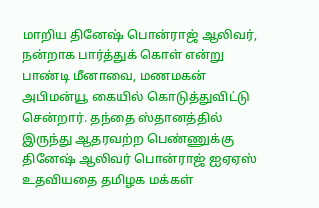மாறிய தினேஷ் பொன்ராஜ் ஆலிவர், நன்றாக பார்த்துக் கொள் என்று பாண்டி மீனாவை, மணமகன் அபிமன்யூ கையில் கொடுத்துவிட்டு சென்றார். தந்தை ஸ்தானத்தில் இருந்து ஆதரவற்ற பெண்ணுக்கு தினேஷ் ஆலிவர் பொன்ராஜ் ஐஏஏஸ் உதவியதை தமிழக மக்கள்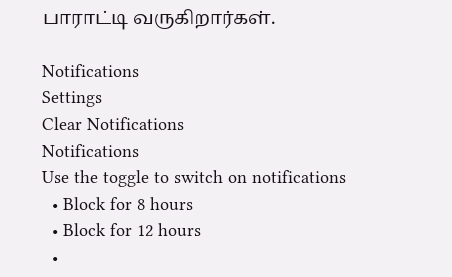பாராட்டி வருகிறார்கள்.

Notifications
Settings
Clear Notifications
Notifications
Use the toggle to switch on notifications
  • Block for 8 hours
  • Block for 12 hours
  •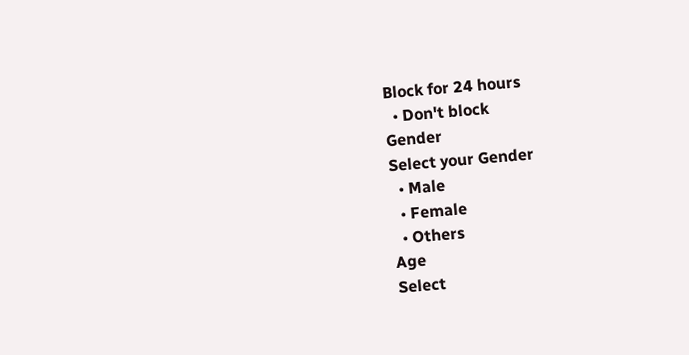Block for 24 hours
  • Don't block
Gender
Select your Gender
  • Male
  • Female
  • Others
Age
Select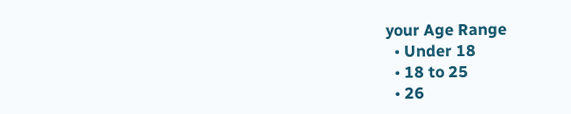your Age Range
  • Under 18
  • 18 to 25
  • 26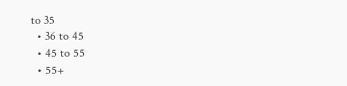to 35
  • 36 to 45
  • 45 to 55
  • 55+